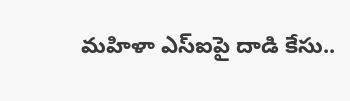మహిళా ఎస్ఐపై దాడి కేసు..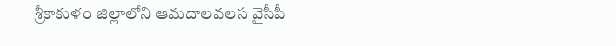శ్రీకాకుళం జిల్లాలోని ఆమదాలవలస వైసీపీ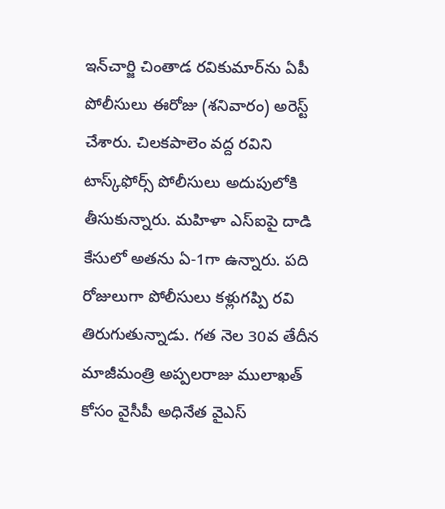ఇన్‌చార్జి చింతాడ రవికుమార్‌ను ఏపీ పోలీసులు ఈరోజు (శనివారం) అరెస్ట్ చేశారు. చిలకపాలెం వద్ద రవిని టాస్క్‌ఫోర్స్ పోలీసులు అదుపులోకి తీసుకున్నారు. మహిళా ఎస్ఐపై దాడి కేసులో అతను ఏ-1గా ఉన్నారు. పది రోజులుగా పోలీసులు కళ్లుగప్పి రవి తిరుగుతున్నాడు. గత నెల 30వ తేదీన మాజీమంత్రి అప్పలరాజు ములాఖత్ కోసం వైసీపీ అధినేత వైఎస్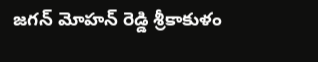జగన్ మోహన్ రెడ్డి శ్రీకాకుళం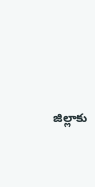జిల్లాకు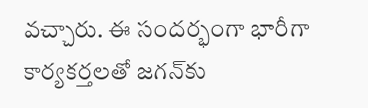వచ్చారు. ఈ సందర్భంగా భారీగా కార్యకర్తలతో జగన్‌కు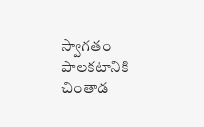స్వాగతం పాలకటానికి చింతాడ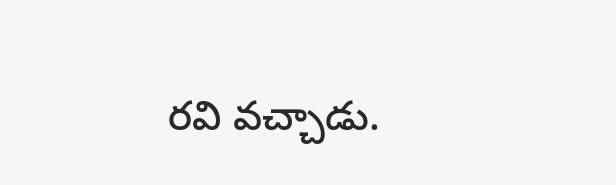రవి వచ్చాడు.